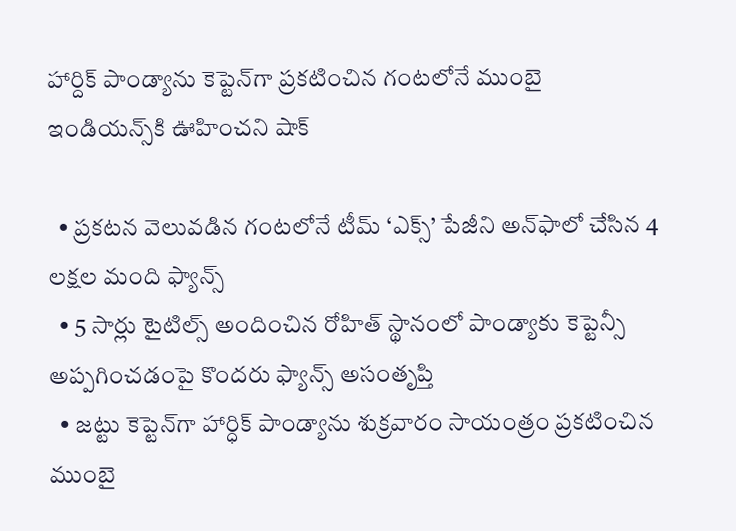హార్దిక్ పాండ్యాను కెప్టెన్‌గా ప్రకటించిన గంటలోనే ముంబై ఇండియన్స్‌కి ఊహించని షాక్

  • ప్రకటన వెలువడిన గంటలోనే టీమ్ ‘ఎక్స్’ పేజీని అన్‌ఫాలో చేసిన 4 లక్షల మంది ఫ్యాన్స్
  • 5 సార్లు టైటిల్స్ అందించిన రోహిత్ స్థానంలో పాండ్యాకు కెప్టెన్సీ అప్పగించడంపై కొందరు ఫ్యాన్స్ అసంతృప్తి
  • జట్టు కెప్టెన్‌గా హార్ధిక్ పాండ్యాను శుక్రవారం సాయంత్రం ప్రకటించిన ముంబై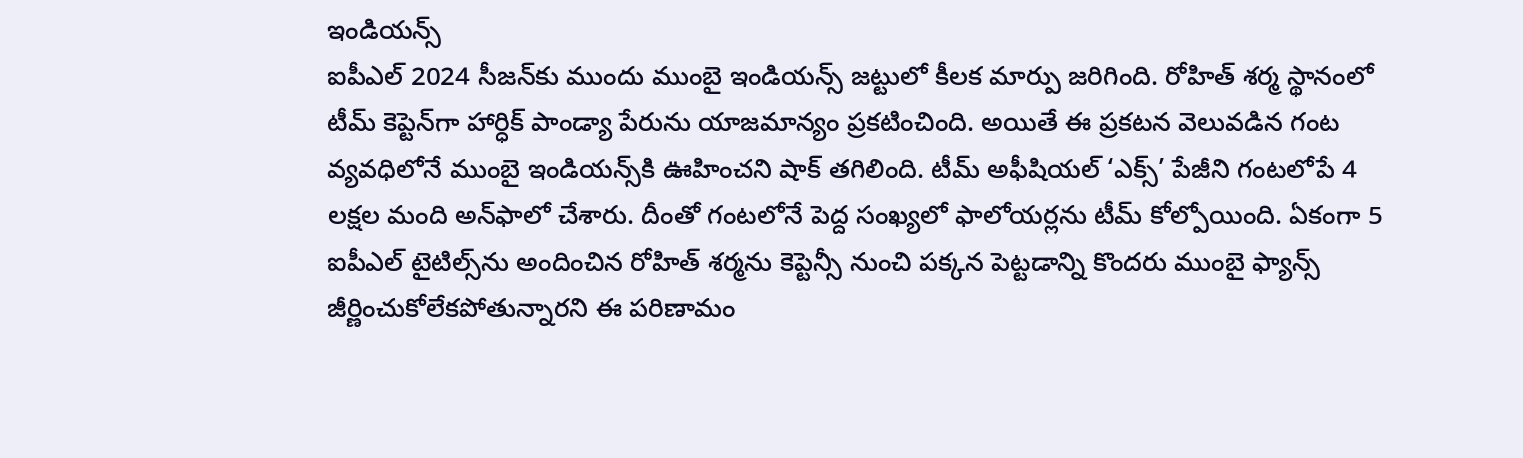ఇండియన్స్
ఐపీఎల్ 2024 సీజన్‌కు ముందు ముంబై ఇండియన్స్ జట్టులో కీలక మార్పు జరిగింది. రోహిత్ శర్మ స్థానంలో టీమ్ కెప్టెన్‌గా హార్ధిక్ పాండ్యా పేరును యాజమాన్యం ప్రకటించింది. అయితే ఈ ప్రకటన వెలువడిన గంట వ్యవధిలోనే ముంబై ఇండియన్స్‌కి ఊహించని షాక్ తగిలింది. టీమ్ అఫీషియల్ ‘ఎక్స్’ పేజీని గంటలోపే 4 లక్షల మంది అన్‌ఫాలో చేశారు. దీంతో గంటలోనే పెద్ద సంఖ్యలో ఫాలోయర్లను టీమ్ కోల్పోయింది. ఏకంగా 5 ఐపీఎల్ టైటిల్స్‌ను అందించిన రోహిత్ శర్మను కెప్టెన్సీ నుంచి పక్కన పెట్టడాన్ని కొందరు ముంబై ఫ్యాన్స్ జీర్ణించుకోలేకపోతున్నారని ఈ పరిణామం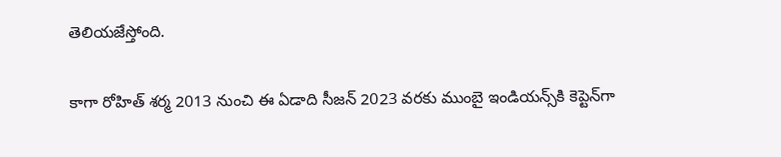తెలియజేస్తోంది.

కాగా రోహిత్ శర్మ 2013 నుంచి ఈ ఏడాది సీజన్ 2023 వరకు ముంబై ఇండియన్స్‌కి కెప్టెన్‌గా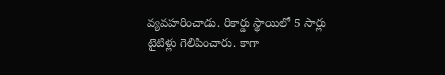వ్యవహరించాడు. రికార్డు స్థాయిలో 5 సార్లు టైటిళ్లు గెలిపించారు. కాగా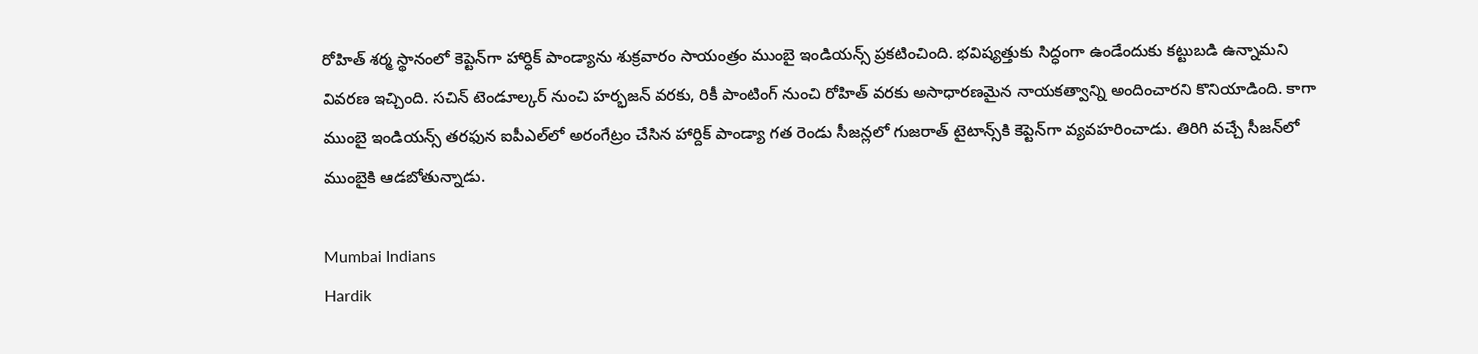రోహిత్ శర్మ స్థానంలో కెప్టెన్‌గా హార్ధిక్ పాండ్యాను శుక్రవారం సాయంత్రం ముంబై ఇండియన్స్ ప్రకటించింది. భవిష్యత్తుకు సిద్ధంగా ఉండేందుకు కట్టుబడి ఉన్నామని వివరణ ఇచ్చింది. సచిన్ టెండూల్కర్ నుంచి హర్భజన్ వరకు, రికీ పాంటింగ్ నుంచి రోహిత్ వరకు అసాధారణమైన నాయకత్వాన్ని అందించారని కొనియాడింది. కాగా ముంబై ఇండియన్స్ తరఫున ఐపీఎల్‌లో అరంగేట్రం చేసిన హార్దిక్ పాండ్యా గత రెండు సీజన్లలో గుజరాత్ టైటాన్స్‌కి కెప్టెన్‌గా వ్యవహరించాడు. తిరిగి వచ్చే సీజన్‌లో ముంబైకి ఆడబోతున్నాడు.

Mumbai Indians
Hardik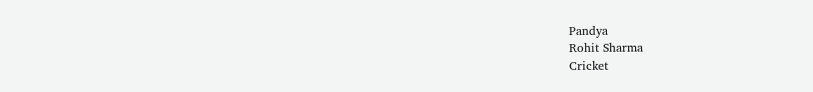Pandya
Rohit Sharma
Cricket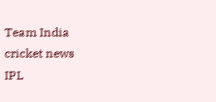Team India
cricket news
IPL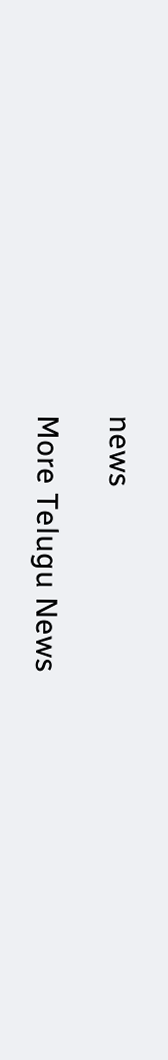news

More Telugu News